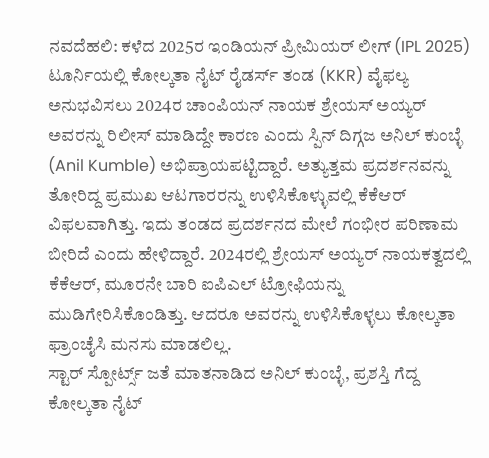ನವದೆಹಲಿ: ಕಳೆದ 2025ರ ಇಂಡಿಯನ್ ಪ್ರೀಮಿಯರ್ ಲೀಗ್ (IPL 2025) ಟೂರ್ನಿಯಲ್ಲಿ ಕೋಲ್ಕತಾ ನೈಟ್ ರೈಡರ್ಸ್ ತಂಡ (KKR) ವೈಫಲ್ಯ ಅನುಭವಿಸಲು 2024ರ ಚಾಂಪಿಯನ್ ನಾಯಕ ಶ್ರೇಯಸ್ ಅಯ್ಯರ್ ಅವರನ್ನು ರಿಲೀಸ್ ಮಾಡಿದ್ದೇ ಕಾರಣ ಎಂದು ಸ್ಪಿನ್ ದಿಗ್ಗಜ ಅನಿಲ್ ಕುಂಬ್ಳೆ (Anil Kumble) ಅಭಿಪ್ರಾಯಪಟ್ಟಿದ್ದಾರೆ. ಅತ್ಯುತ್ತಮ ಪ್ರದರ್ಶನವನ್ನು ತೋರಿದ್ದ ಪ್ರಮುಖ ಆಟಗಾರರನ್ನು ಉಳಿಸಿಕೊಳ್ಳುವಲ್ಲಿ ಕೆಕೆಆರ್ ವಿಫಲವಾಗಿತ್ತು. ಇದು ತಂಡದ ಪ್ರದರ್ಶನದ ಮೇಲೆ ಗಂಭೀರ ಪರಿಣಾಮ ಬೀರಿದೆ ಎಂದು ಹೇಳಿದ್ದಾರೆ. 2024ರಲ್ಲಿ ಶ್ರೇಯಸ್ ಅಯ್ಯರ್ ನಾಯಕತ್ವದಲ್ಲಿ ಕೆಕೆಆರ್, ಮೂರನೇ ಬಾರಿ ಐಪಿಎಲ್ ಟ್ರೋಫಿಯನ್ನು ಮುಡಿಗೇರಿಸಿಕೊಂಡಿತ್ತು. ಆದರೂ ಅವರನ್ನು ಉಳಿಸಿಕೊಳ್ಳಲು ಕೋಲ್ಕತಾ ಫ್ರಾಂಚೈಸಿ ಮನಸು ಮಾಡಲಿಲ್ಲ.
ಸ್ಟಾರ್ ಸ್ಪೋರ್ಟ್ಸ್ ಜತೆ ಮಾತನಾಡಿದ ಅನಿಲ್ ಕುಂಬ್ಳೆ, ಪ್ರಶಸ್ತಿ ಗೆದ್ದ ಕೋಲ್ಕತಾ ನೈಟ್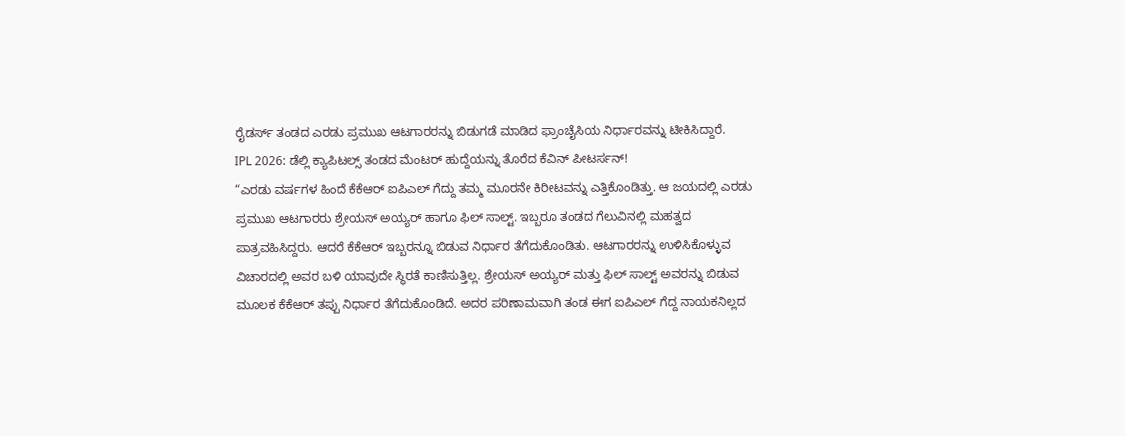ರೈಡರ್ಸ್ ತಂಡದ ಎರಡು ಪ್ರಮುಖ ಆಟಗಾರರನ್ನು ಬಿಡುಗಡೆ ಮಾಡಿದ ಫ್ರಾಂಚೈಸಿಯ ನಿರ್ಧಾರವನ್ನು ಟೀಕಿಸಿದ್ದಾರೆ.
IPL 2026: ಡೆಲ್ಲಿ ಕ್ಯಾಪಿಟಲ್ಸ್ ತಂಡದ ಮೆಂಟರ್ ಹುದ್ದೆಯನ್ನು ತೊರೆದ ಕೆವಿನ್ ಪೀಟರ್ಸನ್!
“ಎರಡು ವರ್ಷಗಳ ಹಿಂದೆ ಕೆಕೆಆರ್ ಐಪಿಎಲ್ ಗೆದ್ದು ತಮ್ಮ ಮೂರನೇ ಕಿರೀಟವನ್ನು ಎತ್ತಿಕೊಂಡಿತ್ತು. ಆ ಜಯದಲ್ಲಿ ಎರಡು ಪ್ರಮುಖ ಆಟಗಾರರು ಶ್ರೇಯಸ್ ಅಯ್ಯರ್ ಹಾಗೂ ಫಿಲ್ ಸಾಲ್ಟ್. ಇಬ್ಬರೂ ತಂಡದ ಗೆಲುವಿನಲ್ಲಿ ಮಹತ್ವದ ಪಾತ್ರವಹಿಸಿದ್ದರು. ಆದರೆ ಕೆಕೆಆರ್ ಇಬ್ಬರನ್ನೂ ಬಿಡುವ ನಿರ್ಧಾರ ತೆಗೆದುಕೊಂಡಿತು. ಆಟಗಾರರನ್ನು ಉಳಿಸಿಕೊಳ್ಳುವ ವಿಚಾರದಲ್ಲಿ ಅವರ ಬಳಿ ಯಾವುದೇ ಸ್ಥಿರತೆ ಕಾಣಿಸುತ್ತಿಲ್ಲ. ಶ್ರೇಯಸ್ ಅಯ್ಯರ್ ಮತ್ತು ಫಿಲ್ ಸಾಲ್ಟ್ ಅವರನ್ನು ಬಿಡುವ ಮೂಲಕ ಕೆಕೆಆರ್ ತಪ್ಪು ನಿರ್ಧಾರ ತೆಗೆದುಕೊಂಡಿದೆ. ಅದರ ಪರಿಣಾಮವಾಗಿ ತಂಡ ಈಗ ಐಪಿಎಲ್ ಗೆದ್ದ ನಾಯಕನಿಲ್ಲದ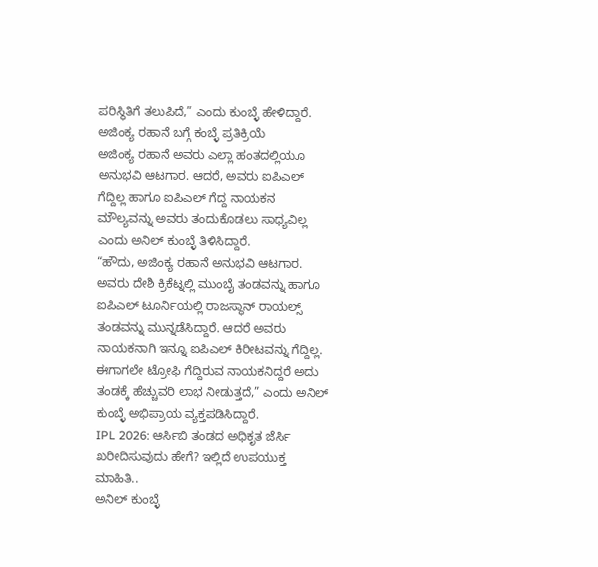ಪರಿಸ್ಥಿತಿಗೆ ತಲುಪಿದೆ,” ಎಂದು ಕುಂಬ್ಳೆ ಹೇಳಿದ್ದಾರೆ.
ಅಜಿಂಕ್ಯ ರಹಾನೆ ಬಗ್ಗೆ ಕಂಬ್ಳೆ ಪ್ರತಿಕ್ರಿಯೆ
ಅಜಿಂಕ್ಯ ರಹಾನೆ ಅವರು ಎಲ್ಲಾ ಹಂತದಲ್ಲಿಯೂ ಅನುಭವಿ ಆಟಗಾರ. ಆದರೆ, ಅವರು ಐಪಿಎಲ್ ಗೆದ್ದಿಲ್ಲ ಹಾಗೂ ಐಪಿಎಲ್ ಗೆದ್ದ ನಾಯಕನ ಮೌಲ್ಯವನ್ನು ಅವರು ತಂದುಕೊಡಲು ಸಾಧ್ಯವಿಲ್ಲ ಎಂದು ಅನಿಲ್ ಕುಂಬ್ಳೆ ತಿಳಿಸಿದ್ದಾರೆ.
“ಹೌದು, ಅಜಿಂಕ್ಯ ರಹಾನೆ ಅನುಭವಿ ಆಟಗಾರ. ಅವರು ದೇಶಿ ಕ್ರಿಕೆಟ್ನಲ್ಲಿ ಮುಂಬೈ ತಂಡವನ್ನು ಹಾಗೂ ಐಪಿಎಲ್ ಟೂರ್ನಿಯಲ್ಲಿ ರಾಜಸ್ಥಾನ್ ರಾಯಲ್ಸ್ ತಂಡವನ್ನು ಮುನ್ನಡೆಸಿದ್ದಾರೆ. ಆದರೆ ಅವರು ನಾಯಕನಾಗಿ ಇನ್ನೂ ಐಪಿಎಲ್ ಕಿರೀಟವನ್ನು ಗೆದ್ದಿಲ್ಲ. ಈಗಾಗಲೇ ಟ್ರೋಫಿ ಗೆದ್ದಿರುವ ನಾಯಕನಿದ್ದರೆ ಅದು ತಂಡಕ್ಕೆ ಹೆಚ್ಚುವರಿ ಲಾಭ ನೀಡುತ್ತದೆ,” ಎಂದು ಅನಿಲ್ ಕುಂಬ್ಳೆ ಅಭಿಪ್ರಾಯ ವ್ಯಕ್ತಪಡಿಸಿದ್ದಾರೆ.
IPL 2026: ಆರ್ಸಿಬಿ ತಂಡದ ಅಧಿಕೃತ ಜೆರ್ಸಿ ಖರೀದಿಸುವುದು ಹೇಗೆ? ಇಲ್ಲಿದೆ ಉಪಯುಕ್ತ ಮಾಹಿತಿ..
ಅನಿಲ್ ಕುಂಬ್ಳೆ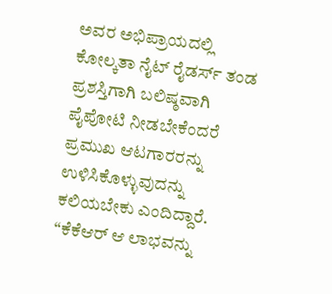ಅವರ ಅಭಿಪ್ರಾಯದಲ್ಲಿ ಕೋಲ್ಕತಾ ನೈಟ್ ರೈಡರ್ಸ್ ತಂಡ ಪ್ರಶಸ್ತಿಗಾಗಿ ಬಲಿಷ್ಠವಾಗಿ ಪೈಪೋಟಿ ನೀಡಬೇಕೆಂದರೆ ಪ್ರಮುಖ ಆಟಗಾರರನ್ನು ಉಳಿಸಿಕೊಳ್ಳುವುದನ್ನು ಕಲಿಯಬೇಕು ಎಂದಿದ್ದಾರೆ.
“ಕೆಕೆಆರ್ ಆ ಲಾಭವನ್ನು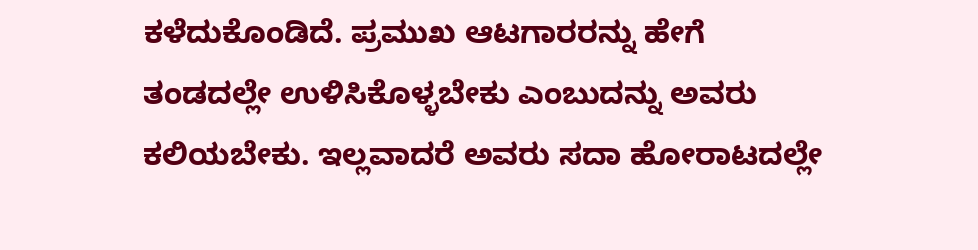ಕಳೆದುಕೊಂಡಿದೆ. ಪ್ರಮುಖ ಆಟಗಾರರನ್ನು ಹೇಗೆ ತಂಡದಲ್ಲೇ ಉಳಿಸಿಕೊಳ್ಳಬೇಕು ಎಂಬುದನ್ನು ಅವರು ಕಲಿಯಬೇಕು. ಇಲ್ಲವಾದರೆ ಅವರು ಸದಾ ಹೋರಾಟದಲ್ಲೇ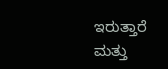ಇರುತ್ತಾರೆ ಮತ್ತು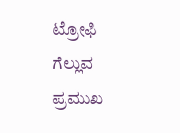ಟ್ರೋಫಿ ಗೆಲ್ಲುವ ಪ್ರಮುಖ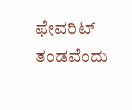ಫೇವರಿಟ್ ತಂಡವೆಂದು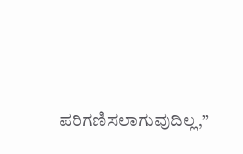ಪರಿಗಣಿಸಲಾಗುವುದಿಲ್ಲ,”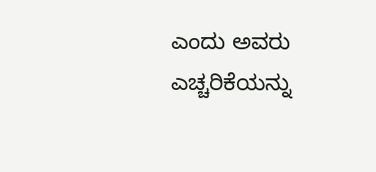ಎಂದು ಅವರು ಎಚ್ಚರಿಕೆಯನ್ನು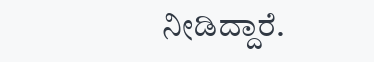ನೀಡಿದ್ದಾರೆ.